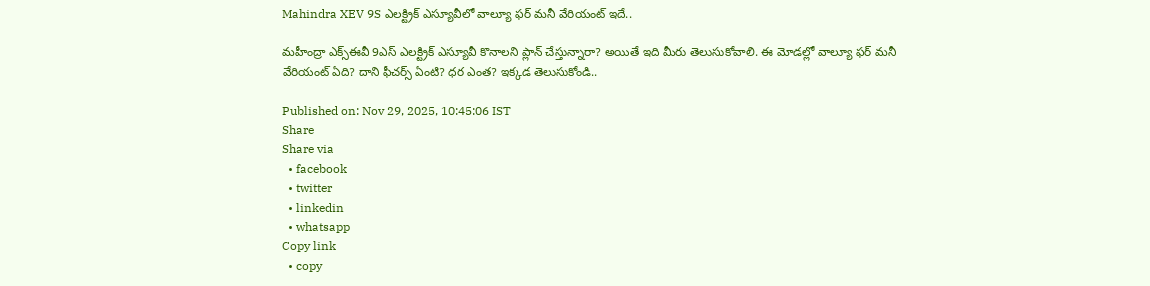Mahindra XEV 9S ఎలక్ట్రిక్ ఎస్యూవీలో వాల్యూ ఫర్ మనీ వేరియంట్ ఇదే..

మహీంద్రా ఎక్స్ఈవీ 9ఎస్ ఎలక్ట్రిక్ ఎస్యూవీ కొనాలని ప్లాన్ చేస్తున్నారా? అయితే ఇది మీరు తెలుసుకోవాలి. ఈ మోడల్లో వాల్యూ ఫర్ మనీ వేరియంట్ ఏది? దాని ఫీచర్స్ ఏంటి? ధర ఎంత? ఇక్కడ తెలుసుకోండి..

Published on: Nov 29, 2025, 10:45:06 IST
Share
Share via
  • facebook
  • twitter
  • linkedin
  • whatsapp
Copy link
  • copy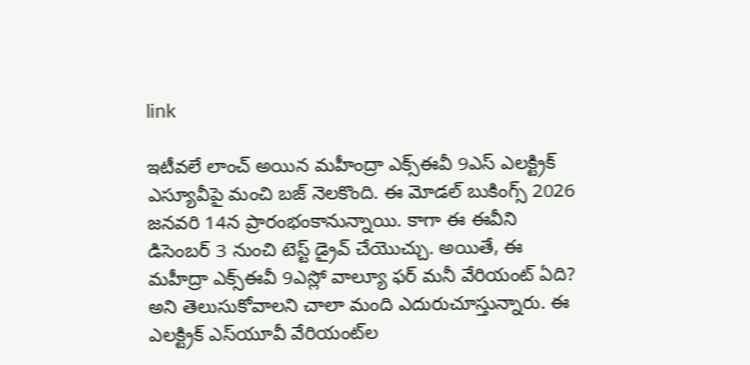link

ఇటీవలే లాంచ్ అయిన మహీంద్రా ఎక్స్ఈవీ 9ఎస్ ఎలక్ట్రిక్ ఎస్యూవీపై మంచి బజ్ నెలకొంది. ఈ మోడల్ బుకింగ్స్ 2026 జనవరి 14న ప్రారంభంకానున్నాయి. కాగా ఈ ఈవీని డిసెంబర్ 3 నుంచి టెస్ట్ డ్రైవ్ చేయొచ్చు. అయితే, ఈ మహీద్రా ఎక్స్ఈవీ 9ఎస్లో వాల్యూ ఫర్ మనీ వేరియంట్ ఏది? అని తెలుసుకోవాలని చాలా మంది ఎదురుచూస్తున్నారు. ఈ ఎలక్ట్రిక్ ఎస్‌యూవీ వేరియంట్‌ల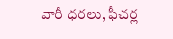వారీ ధరలు, ఫీచర్ల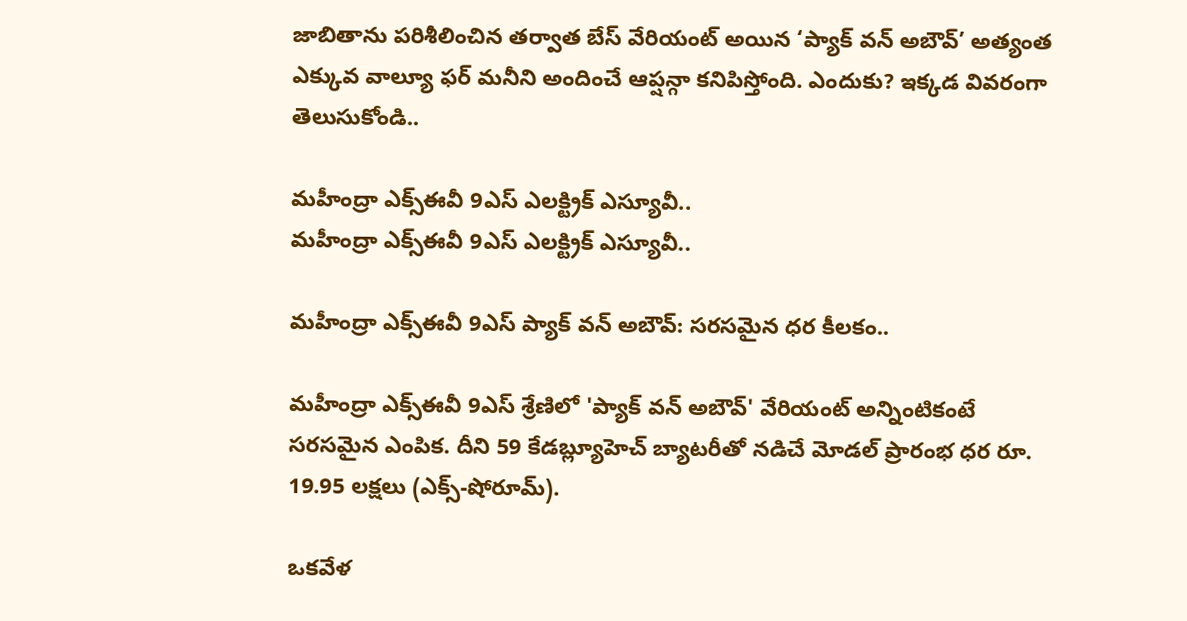జాబితాను పరిశీలించిన తర్వాత బేస్ వేరియంట్ అయిన ‘ప్యాక్ వన్ అబౌవ్’ అత్యంత ఎక్కువ వాల్యూ ఫర్ మనీని అందించే ఆప్షన్గా కనిపిస్తోంది. ఎందుకు? ఇక్కడ వివరంగా తెలుసుకోండి..

మహీంద్రా ఎక్స్ఈవీ 9ఎస్ ఎలక్ట్రిక్ ఎస్యూవీ..
మహీంద్రా ఎక్స్ఈవీ 9ఎస్ ఎలక్ట్రిక్ ఎస్యూవీ..

మహీంద్రా ఎక్స్ఈవీ 9ఎస్ ప్యాక్ వన్ అబౌవ్: సరసమైన ధర కీలకం..

మహీంద్రా ఎక్స్ఈవీ 9ఎస్ శ్రేణిలో 'ప్యాక్ వన్ అబౌవ్' వేరియంట్ అన్నింటికంటే సరసమైన ఎంపిక. దీని 59 కేడబ్ల్యూహెచ్ బ్యాటరీతో నడిచే మోడల్ ప్రారంభ ధర రూ. 19.95 లక్షలు (ఎక్స్-షోరూమ్).

ఒకవేళ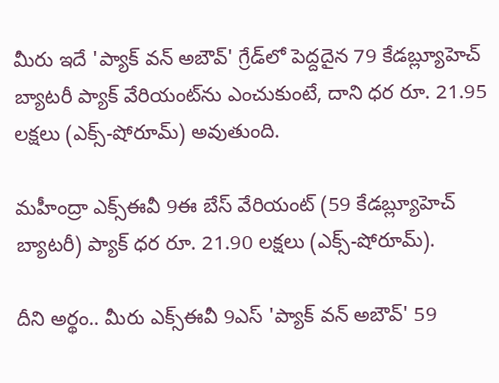మీరు ఇదే 'ప్యాక్ వన్ అబౌవ్' గ్రేడ్‌లో పెద్దదైన 79 కేడబ్ల్యూహెచ్ బ్యాటరీ ప్యాక్ వేరియంట్‌ను ఎంచుకుంటే, దాని ధర రూ. 21.95 లక్షలు (ఎక్స్-షోరూమ్) అవుతుంది.

మహీంద్రా ఎక్స్ఈవీ 9ఈ బేస్ వేరియంట్‌ (59 కేడబ్ల్యూహెచ్ బ్యాటరీ) ప్యాక్ ధర రూ. 21.90 లక్షలు (ఎక్స్-షోరూమ్).

దీని అర్థం.. మీరు ఎక్స్ఈవీ 9ఎస్ 'ప్యాక్ వన్ అబౌవ్' 59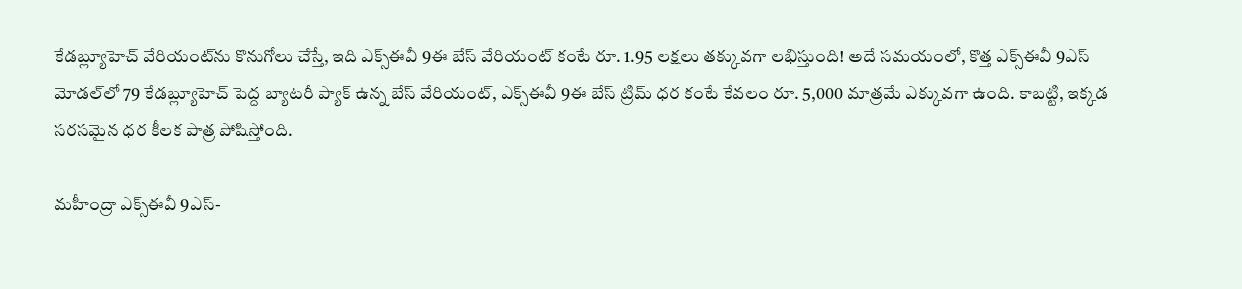కేడబ్ల్యూహెచ్ వేరియంట్‌ను కొనుగోలు చేస్తే, ఇది ఎక్స్ఈవీ 9ఈ బేస్ వేరియంట్ కంటే రూ. 1.95 లక్షలు తక్కువగా లభిస్తుంది! అదే సమయంలో, కొత్త ఎక్స్ఈవీ 9ఎస్ మోడల్‌లో 79 కేడబ్ల్యూహెచ్ పెద్ద బ్యాటరీ ప్యాక్ ఉన్న బేస్ వేరియంట్, ఎక్స్ఈవీ 9ఈ బేస్ ట్రిమ్ ధర కంటే కేవలం రూ. 5,000 మాత్రమే ఎక్కువగా ఉంది. కాబట్టి, ఇక్కడ సరసమైన ధర కీలక పాత్ర పోషిస్తోంది.

మహీంద్రా ఎక్స్ఈవీ 9ఎస్-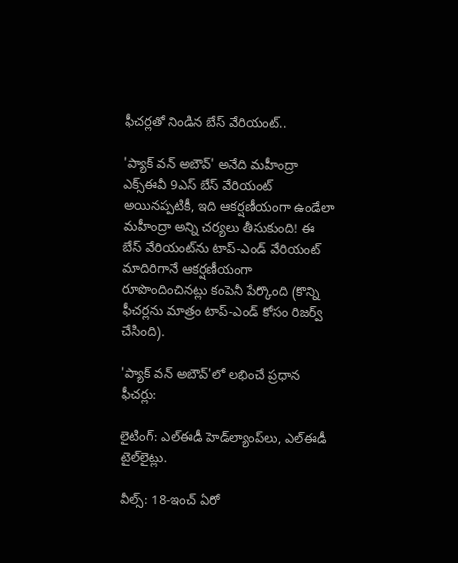ఫీచర్లతో నిండిన బేస్ వేరియంట్..

'ప్యాక్ వన్ అబౌవ్' అనేది మహీంద్రా ఎక్స్ఈవీ 9ఎస్ బేస్ వేరియంట్ అయినప్పటికీ, ఇది ఆకర్షణీయంగా ఉండేలా మహీంద్రా అన్ని చర్యలు తీసుకుంది! ఈ బేస్ వేరియంట్‌ను టాప్-ఎండ్ వేరియంట్ మాదిరిగానే ఆకర్షణీయంగా రూపొందించినట్లు కంపెనీ పేర్కొంది (కొన్ని ఫీచర్లను మాత్రం టాప్-ఎండ్ కోసం రిజర్వ్ చేసింది).

'ప్యాక్ వన్ అబౌవ్'లో లభించే ప్రధాన ఫీచర్లు:

లైటింగ్: ఎల్ఈడీ హెడ్‌ల్యాంప్‌లు, ఎల్ఈడీ టైల్‌లైట్లు.

వీల్స్: 18-ఇంచ్ ఏరో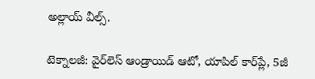అల్లాయ్ వీల్స్.

టెక్నాలజీ: వైర్‌లెస్ ఆండ్రాయిడ్ ఆటో, యాపిల్ కార్‌ప్లే, 5జీ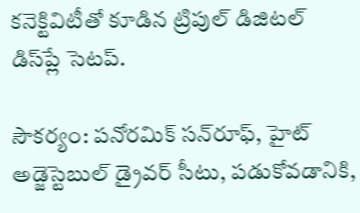కనెక్టివిటీతో కూడిన ట్రిపుల్ డిజిటల్ డిస్‌ప్లే సెటప్.

సౌకర్యం: పనోరమిక్ సన్‌రూఫ్, హైట్ అడ్జెస్టెబుల్ డ్రైవర్ సీటు, పడుకోవడానికి,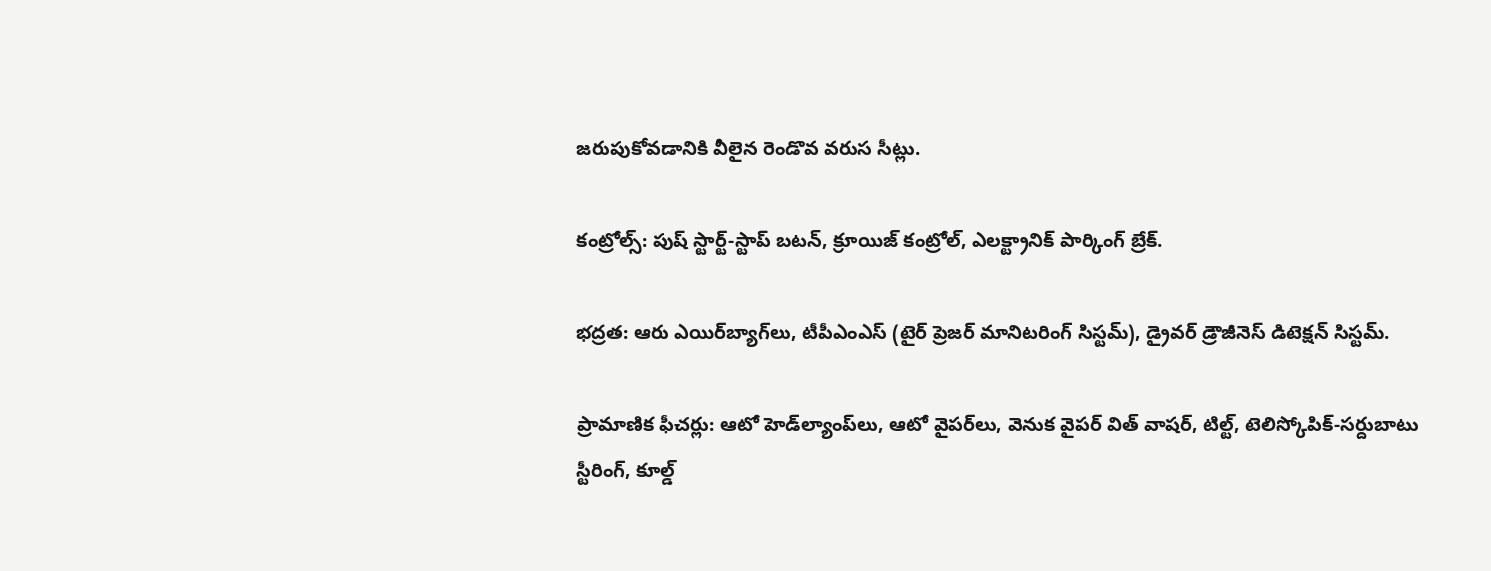జరుపుకోవడానికి వీలైన రెండొవ వరుస సీట్లు.

కంట్రోల్స్: పుష్ స్టార్ట్-స్టాప్ బటన్, క్రూయిజ్ కంట్రోల్, ఎలక్ట్రానిక్ పార్కింగ్ బ్రేక్.

భద్రత: ఆరు ఎయిర్‌బ్యాగ్‌లు, టీపీఎంఎస్ (టైర్ ప్రెజర్ మానిటరింగ్ సిస్టమ్), డ్రైవర్ డ్రౌజీనెస్ డిటెక్షన్ సిస్టమ్.

ప్రామాణిక ఫీచర్లు: ఆటో హెడ్‌ల్యాంప్‌లు, ఆటో వైపర్‌లు, వెనుక వైపర్ విత్ వాషర్, టిల్ట్, టెలిస్కోపిక్-సర్దుబాటు స్టీరింగ్, కూల్డ్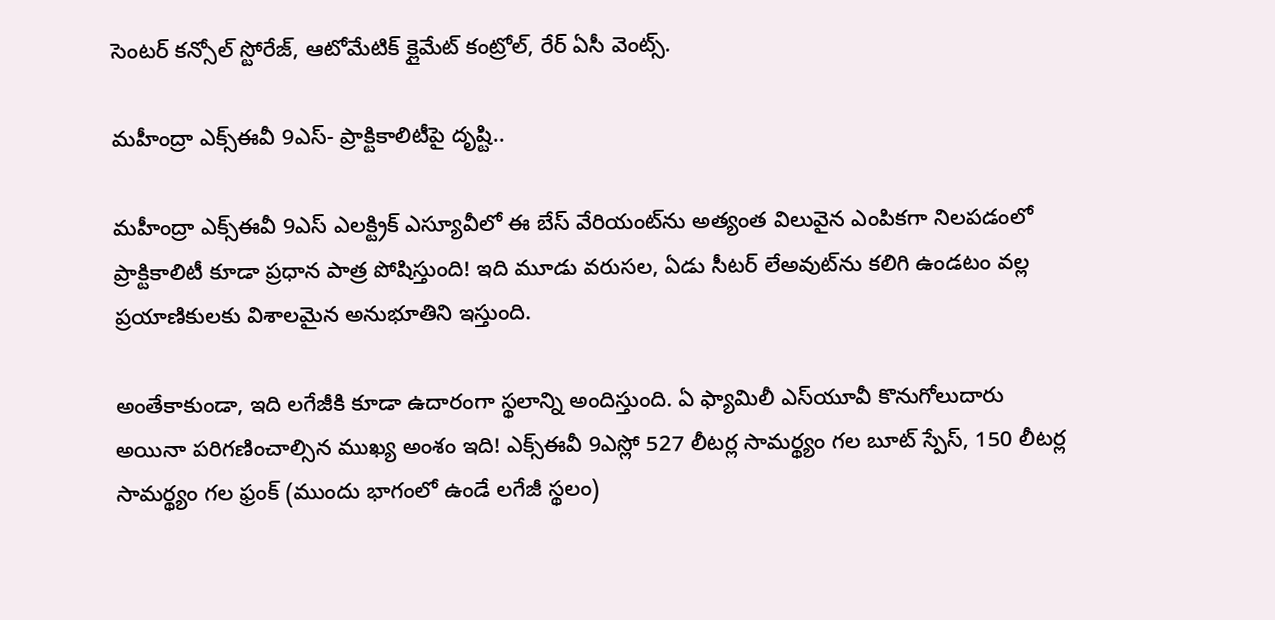సెంటర్ కన్సోల్ స్టోరేజ్, ఆటోమేటిక్ క్లైమేట్ కంట్రోల్, రేర్ ఏసీ వెంట్స్.

మహీంద్రా ఎక్స్ఈవీ 9ఎస్- ప్రాక్టికాలిటీపై దృష్టి..

మహీంద్రా ఎక్స్ఈవీ 9ఎస్ ఎలక్ట్రిక్ ఎస్యూవీలో ఈ బేస్ వేరియంట్‌ను అత్యంత విలువైన ఎంపికగా నిలపడంలో ప్రాక్టికాలిటీ కూడా ప్రధాన పాత్ర పోషిస్తుంది! ఇది మూడు వరుసల, ఏడు సీటర్ లేఅవుట్‌ను కలిగి ఉండటం వల్ల ప్రయాణికులకు విశాలమైన అనుభూతిని ఇస్తుంది.

అంతేకాకుండా, ఇది లగేజీకి కూడా ఉదారంగా స్థలాన్ని అందిస్తుంది. ఏ ఫ్యామిలీ ఎస్‌యూవీ కొనుగోలుదారు అయినా పరిగణించాల్సిన ముఖ్య అంశం ఇది! ఎక్స్ఈవీ 9ఎస్లో 527 లీటర్ల సామర్థ్యం గల బూట్ స్పేస్, 150 లీటర్ల సామర్థ్యం గల ఫ్రంక్ (ముందు భాగంలో ఉండే లగేజీ స్థలం)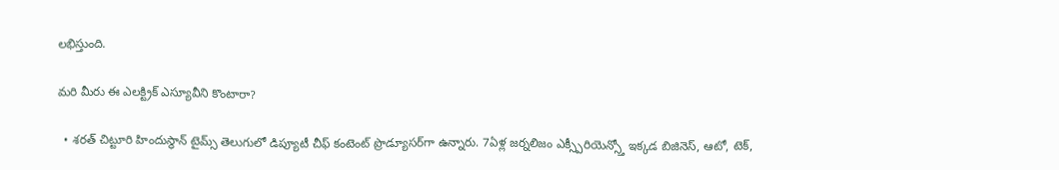లభిస్తుంది.

మరి మీరు ఈ ఎలక్ట్రిక్ ఎస్యూవీని కొంటారా?

  • శరత్ చిట్టూరి హిందుస్థాన్ టైమ్స్ తెలుగులో డిప్యూటీ చీఫ్ కంటెంట్ ప్రొడ్యూసర్‌గా ఉన్నారు. 7ఏళ్ల జర్నలిజం ఎక్స్పీరియెన్స్తో ఇక్కడ బిజినెస్, ఆటో, టెక్,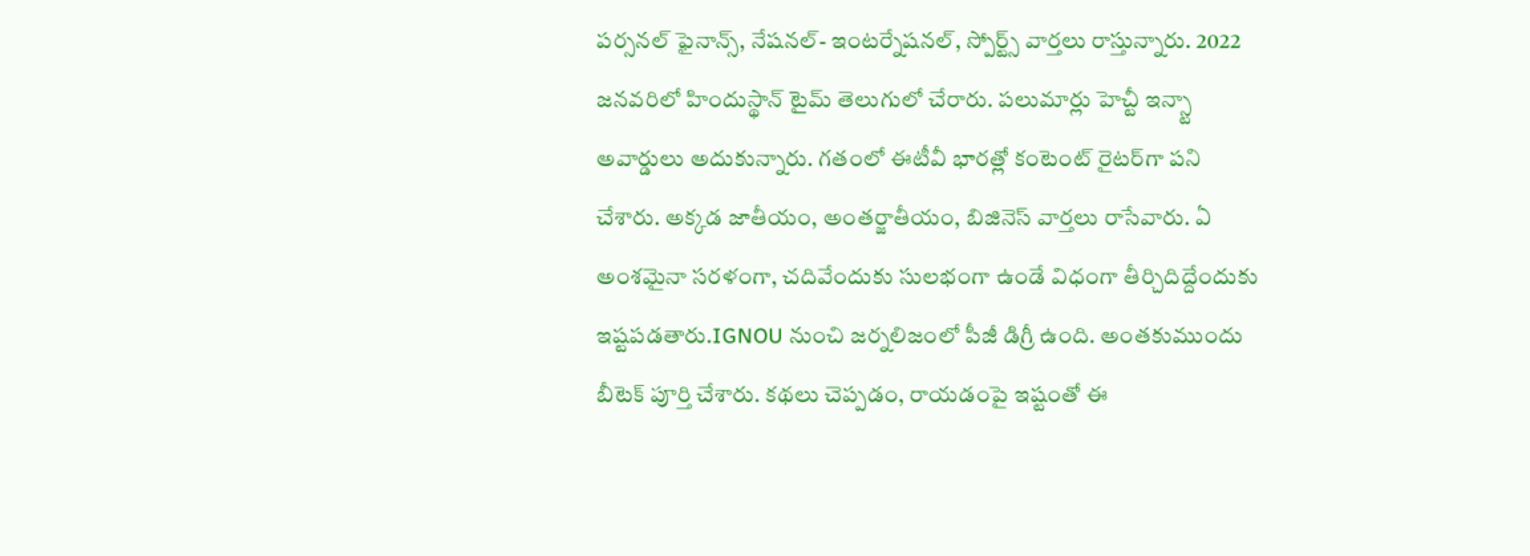పర్సనల్ ఫైనాన్స్, నేషనల్- ఇంటర్నేషనల్, స్పోర్ట్స్ వార్తలు రాస్తున్నారు. 2022 జనవరిలో హిందుస్థాన్ టైమ్ తెలుగులో చేరారు. పలుమార్లు హెచ్టీ ఇన్స్టా అవార్డులు అదుకున్నారు. గతంలో ఈటీవీ భారత్లో కంటెంట్ రైటర్‌గా పని చేశారు. అక్కడ జాతీయం, అంతర్జాతీయం, బిజినెస్ వార్తలు రాసేవారు. ఏ అంశమైనా సరళంగా, చదివేందుకు సులభంగా ఉండే విధంగా తీర్చిదిద్దేందుకు ఇష్టపడతారు.IGNOU నుంచి జర్నలిజంలో పీజీ డిగ్రీ ఉంది. అంతకుముందు బీటెక్ పూర్తి చేశారు. కథలు చెప్పడం, రాయడంపై ఇష్టంతో ఈ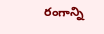రంగాన్ని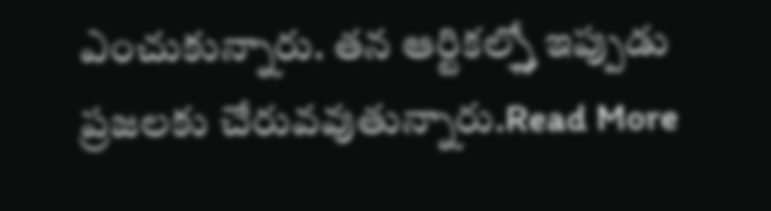ఎంచుకున్నారు. తన ఆర్టికల్స్తో ఇప్పుడు ప్రజలకు చేరువవుతున్నారు.Read More